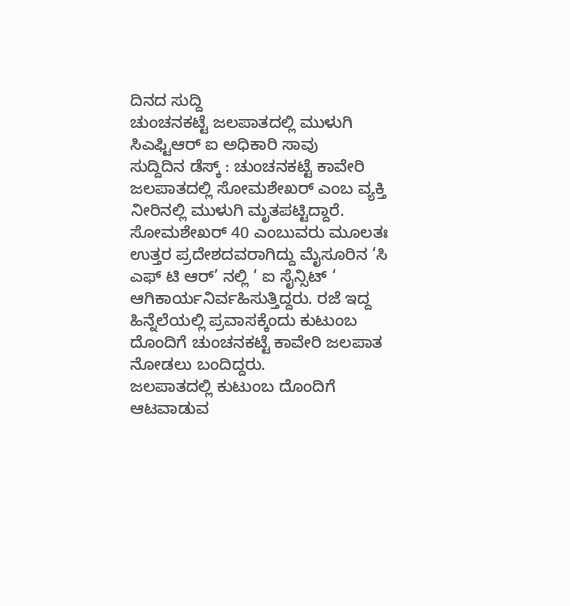ದಿನದ ಸುದ್ದಿ
ಚುಂಚನಕಟ್ಟೆ ಜಲಪಾತದಲ್ಲಿ ಮುಳುಗಿ ಸಿಎಫ್ಟಿಆರ್ ಐ ಅಧಿಕಾರಿ ಸಾವು
ಸುದ್ದಿದಿನ ಡೆಸ್ಕ್ : ಚುಂಚನಕಟ್ಟೆ ಕಾವೇರಿ ಜಲಪಾತದಲ್ಲಿ ಸೋಮಶೇಖರ್ ಎಂಬ ವ್ಯಕ್ತಿ ನೀರಿನಲ್ಲಿ ಮುಳುಗಿ ಮೃತಪಟ್ಟಿದ್ದಾರೆ.
ಸೋಮಶೇಖರ್ 40 ಎಂಬುವರು ಮೂಲತಃ ಉತ್ತರ ಪ್ರದೇಶದವರಾಗಿದ್ದು ಮೈಸೂರಿನ ‘ಸಿ ಎಫ್ ಟಿ ಆರ್’ ನಲ್ಲಿ ‘ ಐ ಸೈನ್ಸಿಟ್ ‘ ಆಗಿಕಾರ್ಯನಿರ್ವಹಿಸುತ್ತಿದ್ದರು. ರಜೆ ಇದ್ದ ಹಿನ್ನೆಲೆಯಲ್ಲಿ ಪ್ರವಾಸಕ್ಕೆಂದು ಕುಟುಂಬ ದೊಂದಿಗೆ ಚುಂಚನಕಟ್ಟೆ ಕಾವೇರಿ ಜಲಪಾತ ನೋಡಲು ಬಂದಿದ್ದರು.
ಜಲಪಾತದಲ್ಲಿ ಕುಟುಂಬ ದೊಂದಿಗೆ ಆಟವಾಡುವ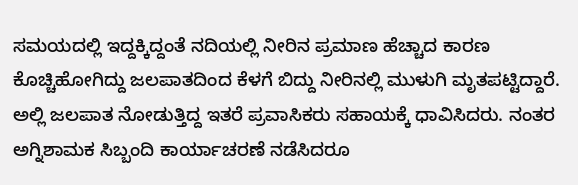ಸಮಯದಲ್ಲಿ ಇದ್ದಕ್ಕಿದ್ದಂತೆ ನದಿಯಲ್ಲಿ ನೀರಿನ ಪ್ರಮಾಣ ಹೆಚ್ಚಾದ ಕಾರಣ ಕೊಚ್ಚಿಹೋಗಿದ್ದು ಜಲಪಾತದಿಂದ ಕೆಳಗೆ ಬಿದ್ದು ನೀರಿನಲ್ಲಿ ಮುಳುಗಿ ಮೃತಪಟ್ಟಿದ್ದಾರೆ.
ಅಲ್ಲಿ ಜಲಪಾತ ನೋಡುತ್ತಿದ್ದ ಇತರೆ ಪ್ರವಾಸಿಕರು ಸಹಾಯಕ್ಕೆ ಧಾವಿಸಿದರು. ನಂತರ ಅಗ್ನಿಶಾಮಕ ಸಿಬ್ಬಂದಿ ಕಾರ್ಯಾಚರಣೆ ನಡೆಸಿದರೂ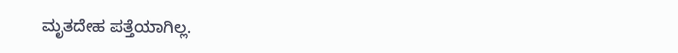ಮೃತದೇಹ ಪತ್ತೆಯಾಗಿಲ್ಲ.